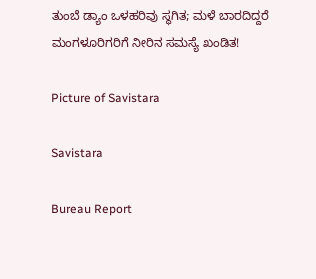ತುಂಬೆ ಡ್ಯಾಂ ಒಳಹರಿವು ಸ್ಥಗಿತ; ಮಳೆ ಬಾರದಿದ್ದರೆ ಮಂಗಳೂರಿಗರಿಗೆ ನೀರಿನ ಸಮಸ್ಯೆ ಖಂಡಿತ!

Picture of Savistara

Savistara

Bureau Report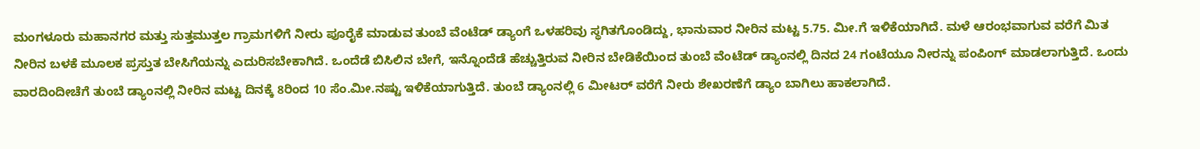ಮಂಗಳೂರು ಮಹಾನಗರ ಮತ್ತು ಸುತ್ತಮುತ್ತಲ ಗ್ರಾಮಗಳಿಗೆ ನೀರು ಪೂರೈಕೆ ಮಾಡುವ ತುಂಬೆ ವೆಂಟೆಡ್ ಡ್ಯಾಂಗೆ ಒಳಹರಿವು ಸ್ಥಗಿತಗೊಂಡಿದ್ದು, ಭಾನುವಾರ ನೀರಿನ ಮಟ್ಟ 5.75. ಮೀ.ಗೆ ಇಳಿಕೆಯಾಗಿದೆ. ಮಳೆ ಆರಂಭವಾಗುವ ವರೆಗೆ ಮಿತ ನೀರಿನ ಬಳಕೆ ಮೂಲಕ ಪ್ರಸ್ತುತ ಬೇಸಿಗೆಯನ್ನು ಎದುರಿಸಬೇಕಾಗಿದೆ. ಒಂದೆಡೆ ಬಿಸಿಲಿನ ಬೇಗೆ, ಇನ್ನೊಂದೆಡೆ ಹೆಚ್ಚುತ್ತಿರುವ ನೀರಿನ ಬೇಡಿಕೆಯಿಂದ ತುಂಬೆ ವೆಂಟೆಡ್ ಡ್ಯಾಂನಲ್ಲಿ ದಿನದ 24 ಗಂಟೆಯೂ ನೀರನ್ನು ಪಂಪಿಂಗ್ ಮಾಡಲಾಗುತ್ತಿದೆ. ಒಂದು ವಾರದಿಂದೀಚೆಗೆ ತುಂಬೆ ಡ್ಯಾಂನಲ್ಲಿ ನೀರಿನ ಮಟ್ಟ ದಿನಕ್ಕೆ 8ರಿಂದ 10 ಸೆಂ.ಮೀ.ನಷ್ಟು ಇಳಿಕೆಯಾಗುತ್ತಿದೆ. ತುಂಬೆ ಡ್ಯಾಂನಲ್ಲಿ 6 ಮೀಟರ್ ವರೆಗೆ ನೀರು ಶೇಖರಣೆಗೆ ಡ್ಯಾಂ ಬಾಗಿಲು ಹಾಕಲಾಗಿದೆ.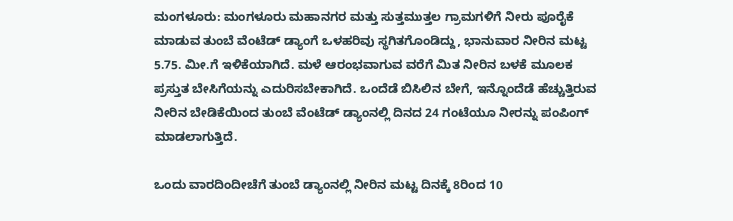ಮಂಗಳೂರು: ಮಂಗಳೂರು ಮಹಾನಗರ ಮತ್ತು ಸುತ್ತಮುತ್ತಲ ಗ್ರಾಮಗಳಿಗೆ ನೀರು ಪೂರೈಕೆ ಮಾಡುವ ತುಂಬೆ ವೆಂಟೆಡ್ ಡ್ಯಾಂಗೆ ಒಳಹರಿವು ಸ್ಥಗಿತಗೊಂಡಿದ್ದು, ಭಾನುವಾರ ನೀರಿನ ಮಟ್ಟ 5.75. ಮೀ.ಗೆ ಇಳಿಕೆಯಾಗಿದೆ. ಮಳೆ ಆರಂಭವಾಗುವ ವರೆಗೆ ಮಿತ ನೀರಿನ ಬಳಕೆ ಮೂಲಕ ಪ್ರಸ್ತುತ ಬೇಸಿಗೆಯನ್ನು ಎದುರಿಸಬೇಕಾಗಿದೆ. ಒಂದೆಡೆ ಬಿಸಿಲಿನ ಬೇಗೆ, ಇನ್ನೊಂದೆಡೆ ಹೆಚ್ಚುತ್ತಿರುವ ನೀರಿನ ಬೇಡಿಕೆಯಿಂದ ತುಂಬೆ ವೆಂಟೆಡ್ ಡ್ಯಾಂನಲ್ಲಿ ದಿನದ 24 ಗಂಟೆಯೂ ನೀರನ್ನು ಪಂಪಿಂಗ್ ಮಾಡಲಾಗುತ್ತಿದೆ.

ಒಂದು ವಾರದಿಂದೀಚೆಗೆ ತುಂಬೆ ಡ್ಯಾಂನಲ್ಲಿ ನೀರಿನ ಮಟ್ಟ ದಿನಕ್ಕೆ 8ರಿಂದ 10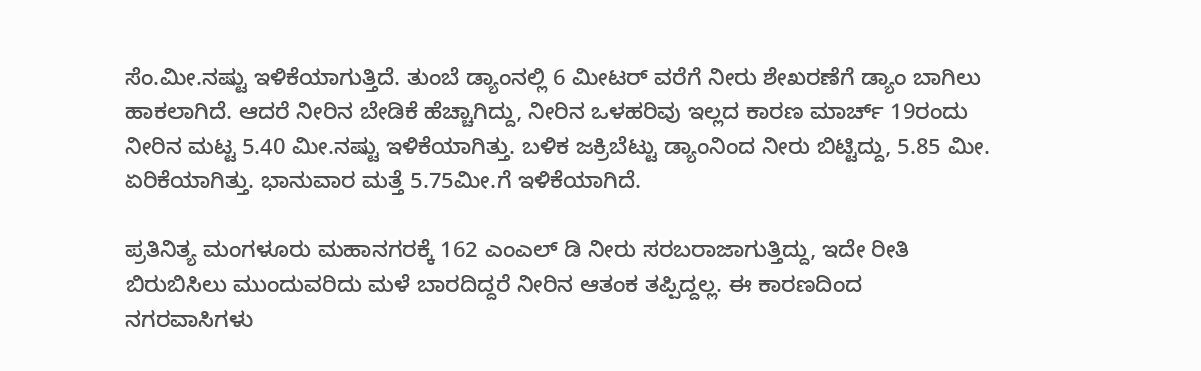ಸೆಂ.ಮೀ.ನಷ್ಟು ಇಳಿಕೆಯಾಗುತ್ತಿದೆ. ತುಂಬೆ ಡ್ಯಾಂನಲ್ಲಿ 6 ಮೀಟರ್ ವರೆಗೆ ನೀರು ಶೇಖರಣೆಗೆ ಡ್ಯಾಂ ಬಾಗಿಲು ಹಾಕಲಾಗಿದೆ. ಆದರೆ ನೀರಿನ ಬೇಡಿಕೆ ಹೆಚ್ಚಾಗಿದ್ದು, ನೀರಿನ ಒಳಹರಿವು ಇಲ್ಲದ ಕಾರಣ ಮಾರ್ಚ್ 19ರಂದು ನೀರಿನ ಮಟ್ಟ 5.40 ಮೀ.ನಷ್ಟು ಇಳಿಕೆಯಾಗಿತ್ತು. ಬಳಿಕ ಜಕ್ರಿಬೆಟ್ಟು ಡ್ಯಾಂನಿಂದ ನೀರು ಬಿಟ್ಟಿದ್ದು, 5.85 ಮೀ. ಏರಿಕೆಯಾಗಿತ್ತು. ಭಾನುವಾರ ಮತ್ತೆ 5.75ಮೀ.ಗೆ ಇಳಿಕೆಯಾಗಿದೆ.

ಪ್ರತಿನಿತ್ಯ ಮಂಗಳೂರು ಮಹಾನಗರಕ್ಕೆ 162 ಎಂಎಲ್‌ ಡಿ ನೀರು ಸರಬರಾಜಾಗುತ್ತಿದ್ದು, ಇದೇ ರೀತಿ ಬಿರುಬಿಸಿಲು ಮುಂದುವರಿದು ಮಳೆ ಬಾರದಿದ್ದರೆ ನೀರಿನ ಆತಂಕ ತಪ್ಪಿದ್ದಲ್ಲ. ಈ ಕಾರಣದಿಂದ ನಗರವಾಸಿಗಳು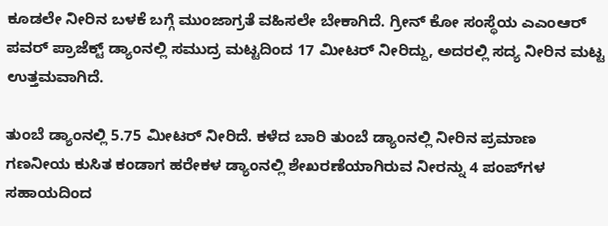ಕೂಡಲೇ ನೀರಿನ ಬಳಕೆ ಬಗ್ಗೆ ಮುಂಜಾಗ್ರತೆ ವಹಿಸಲೇ ಬೇಕಾಗಿದೆ. ಗ್ರೀನ್ ಕೋ ಸಂಸ್ಥೆಯ ಎಎಂಆರ್ ಪವರ್ ಪ್ರಾಜೆಕ್ಟ್ ಡ್ಯಾಂನಲ್ಲಿ ಸಮುದ್ರ ಮಟ್ಟದಿಂದ 17 ಮೀಟರ್ ನೀರಿದ್ದು, ಅದರಲ್ಲಿ ಸದ್ಯ ನೀರಿನ ಮಟ್ಟ ಉತ್ತಮವಾಗಿದೆ.

ತುಂಬೆ ಡ್ಯಾಂನಲ್ಲಿ 5.75 ಮೀಟರ್ ನೀರಿದೆ. ಕಳೆದ ಬಾರಿ ತುಂಬೆ ಡ್ಯಾಂನಲ್ಲಿ ನೀರಿನ ಪ್ರಮಾಣ ಗಣನೀಯ ಕುಸಿತ ಕಂಡಾಗ ಹರೇಕಳ ಡ್ಯಾಂನಲ್ಲಿ ಶೇಖರಣೆಯಾಗಿರುವ ನೀರನ್ನು 4 ಪಂಪ್‌ಗಳ ಸಹಾಯದಿಂದ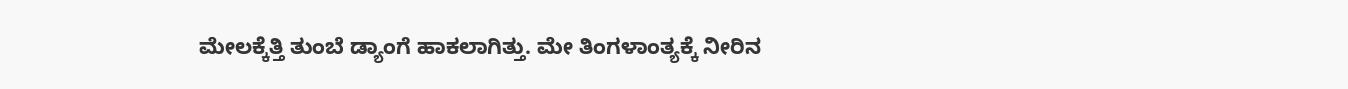ಮೇಲಕ್ಕೆತ್ತಿ ತುಂಬೆ ಡ್ಯಾಂಗೆ ಹಾಕಲಾಗಿತ್ತು. ಮೇ ತಿಂಗಳಾಂತ್ಯಕ್ಕೆ ನೀರಿನ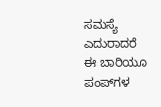ಸಮಸ್ಯೆ ಎದುರಾದರೆ ಈ ಬಾರಿಯೂ ಪಂಪ್‌ಗಳ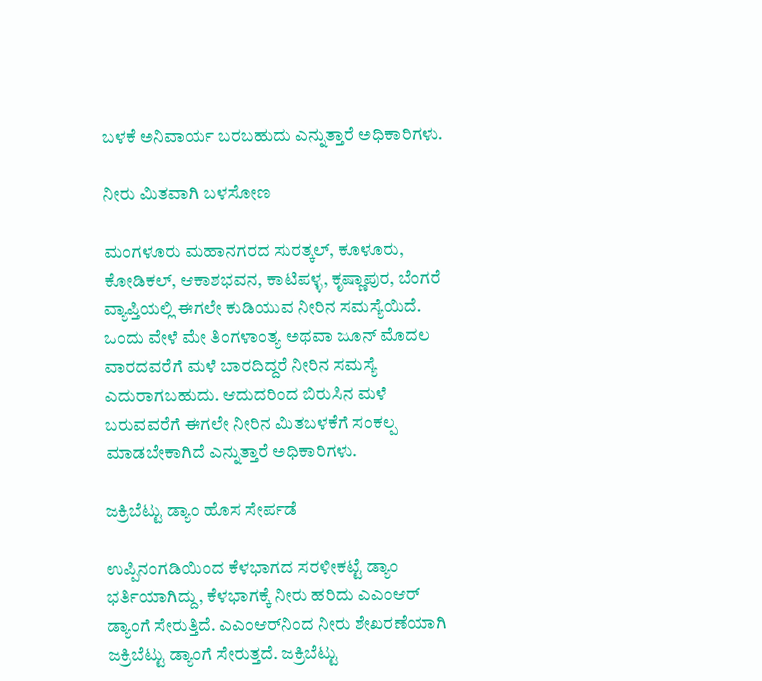ಬಳಕೆ ಅನಿವಾರ್ಯ ಬರಬಹುದು ಎನ್ನುತ್ತಾರೆ ಅಧಿಕಾರಿಗಳು.

ನೀರು ಮಿತವಾಗಿ ಬಳಸೋಣ

ಮಂಗಳೂರು ಮಹಾನಗರದ ಸುರತ್ಕಲ್, ಕೂಳೂರು, ಕೋಡಿಕಲ್, ಆಕಾಶಭವನ, ಕಾಟಿಪಳ್ಳ, ಕೃಷ್ಣಾಪುರ, ಬೆಂಗರೆ ವ್ಯಾಪ್ತಿಯಲ್ಲಿ ಈಗಲೇ ಕುಡಿಯುವ ನೀರಿನ ಸಮಸ್ಯೆಯಿದೆ. ಒಂದು ವೇಳೆ ಮೇ ತಿಂಗಳಾಂತ್ಯ ಅಥವಾ ಜೂನ್ ಮೊದಲ ವಾರದವರೆಗೆ ಮಳೆ ಬಾರದಿದ್ದರೆ ನೀರಿನ ಸಮಸ್ಯೆ ಎದುರಾಗಬಹುದು. ಆದುದರಿಂದ ಬಿರುಸಿನ ಮಳೆ ಬರುವವರೆಗೆ ಈಗಲೇ ನೀರಿನ ಮಿತಬಳಕೆಗೆ ಸಂಕಲ್ಪ ಮಾಡಬೇಕಾಗಿದೆ ಎನ್ನುತ್ತಾರೆ ಅಧಿಕಾರಿಗಳು.

ಜಕ್ರಿಬೆಟ್ಟು ಡ್ಯಾಂ ಹೊಸ ಸೇರ್ಪಡೆ

ಉಪ್ಪಿನಂಗಡಿಯಿಂದ ಕೆಳಭಾಗದ ಸರಳೀಕಟ್ಟೆ ಡ್ಯಾಂ ಭರ್ತಿಯಾಗಿದ್ದು, ಕೆಳಭಾಗಕ್ಕೆ ನೀರು ಹರಿದು ಎಎಂಆರ್ ಡ್ಯಾಂಗೆ ಸೇರುತ್ತಿದೆ. ಎಎಂಆರ್‌ನಿಂದ ನೀರು ಶೇಖರಣೆಯಾಗಿ ಜಕ್ರಿಬೆಟ್ಟು ಡ್ಯಾಂಗೆ ಸೇರುತ್ತದೆ. ಜಕ್ರಿಬೆಟ್ಟು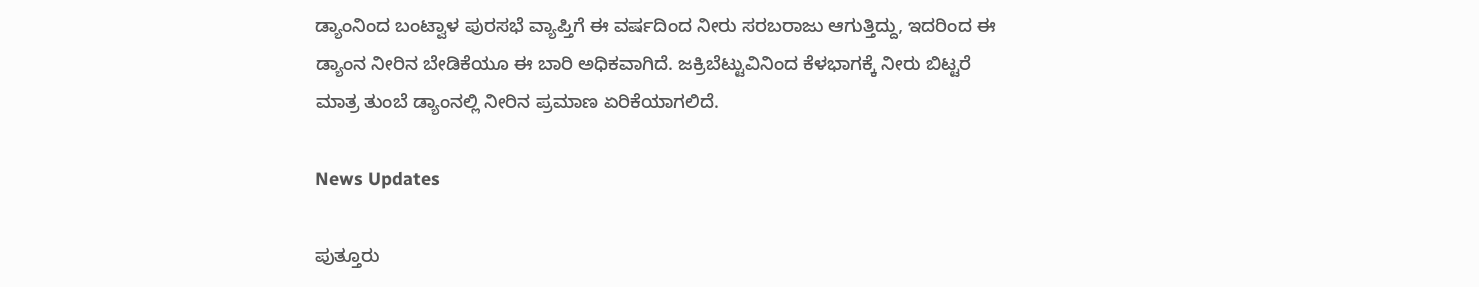ಡ್ಯಾಂನಿಂದ ಬಂಟ್ವಾಳ ಪುರಸಭೆ ವ್ಯಾಪ್ತಿಗೆ ಈ ವರ್ಷದಿಂದ ನೀರು ಸರಬರಾಜು ಆಗುತ್ತಿದ್ದು, ಇದರಿಂದ ಈ ಡ್ಯಾಂನ ನೀರಿನ ಬೇಡಿಕೆಯೂ ಈ ಬಾರಿ ಅಧಿಕವಾಗಿದೆ. ಜಕ್ರಿಬೆಟ್ಟುವಿನಿಂದ ಕೆಳಭಾಗಕ್ಕೆ ನೀರು ಬಿಟ್ಟರೆ ಮಾತ್ರ ತುಂಬೆ ಡ್ಯಾಂನಲ್ಲಿ ನೀರಿನ ಪ್ರಮಾಣ ಏರಿಕೆಯಾಗಲಿದೆ.

News Updates

ಪುತ್ತೂರು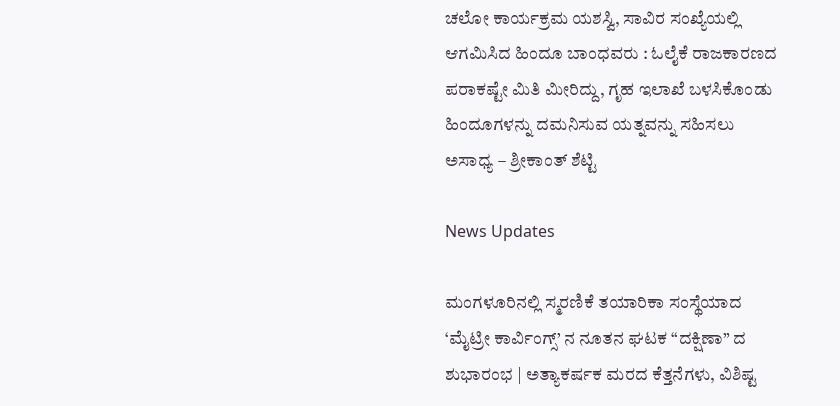ಚಲೋ ಕಾರ್ಯಕ್ರಮ ಯಶಸ್ವಿ, ಸಾವಿರ ಸಂಖ್ಯೆಯಲ್ಲಿ ಆಗಮಿಸಿದ ಹಿಂದೂ ಬಾಂಧವರು : ಓಲೈಕೆ ರಾಜಕಾರಣದ ಪರಾಕಷ್ಟೇ ಮಿತಿ ಮೀರಿದ್ದು, ಗೃಹ ಇಲಾಖೆ ಬಳಸಿಕೊಂಡು ಹಿಂದೂಗಳನ್ನು ದಮನಿಸುವ ಯತ್ನವನ್ನು ಸಹಿಸಲು ಅಸಾಧ್ಯ – ಶ್ರೀಕಾಂತ್ ಶೆಟ್ಟಿ

News Updates

ಮಂಗಳೂರಿನಲ್ಲಿ ಸ್ಮರಣಿಕೆ ತಯಾರಿಕಾ ಸಂಸ್ಥೆಯಾದ ‘ಮೈಟ್ರೀ ಕಾರ್ವಿಂಗ್ಸ್’ ನ ನೂತನ ಘಟಕ “ದಕ್ಷಿಣಾ” ದ ಶುಭಾರಂಭ | ಅತ್ಯಾಕರ್ಷಕ ಮರದ ಕೆತ್ತನೆಗಳು, ವಿಶಿಷ್ಟ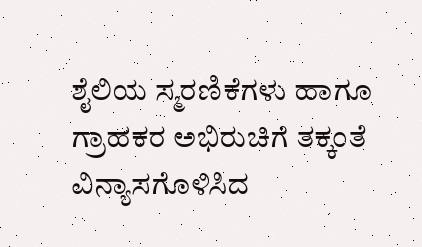ಶೈಲಿಯ ಸ್ಮರಣಿಕೆಗಳು ಹಾಗೂ ಗ್ರಾಹಕರ ಅಭಿರುಚಿಗೆ ತಕ್ಕಂತೆ ವಿನ್ಯಾಸಗೊಳಿಸಿದ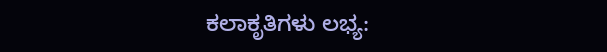ಕಲಾಕೃತಿಗಳು ಲಭ್ಯ: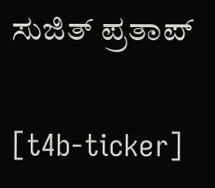ಸುಜಿತ್ ಪ್ರತಾಪ್

[t4b-ticker]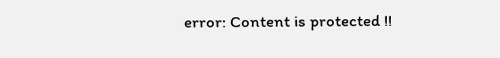error: Content is protected !!